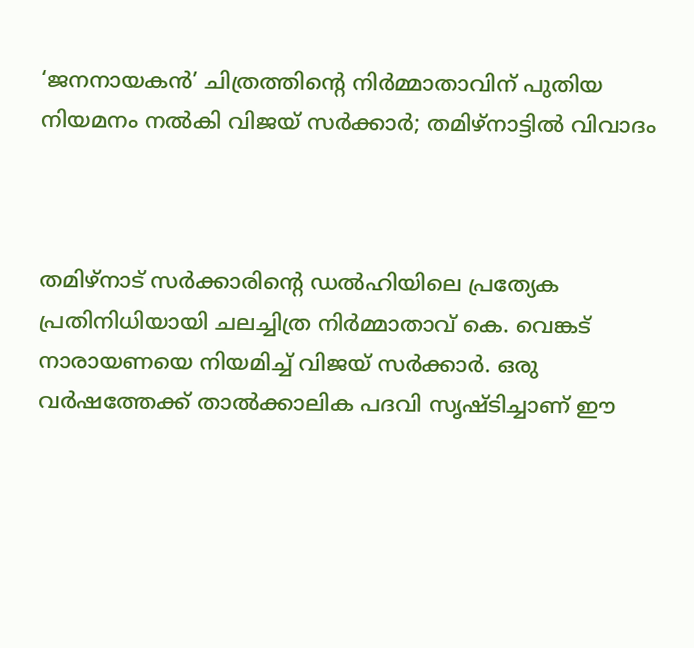‘ജനനായകൻ’ ചിത്രത്തിന്റെ നിർമ്മാതാവിന് പുതിയ നിയമനം നൽകി വിജയ് സർക്കാർ; തമിഴ്‌നാട്ടിൽ വിവാദം



തമിഴ്‌നാട് സർക്കാരിന്റെ ഡൽഹിയിലെ പ്രത്യേക പ്രതിനിധിയായി ചലച്ചിത്ര നിർമ്മാതാവ് കെ. വെങ്കട് നാരായണയെ നിയമിച്ച് വിജയ് സർക്കാർ. ഒരു വർഷത്തേക്ക് താൽക്കാലിക പദവി സൃഷ്ടിച്ചാണ് ഈ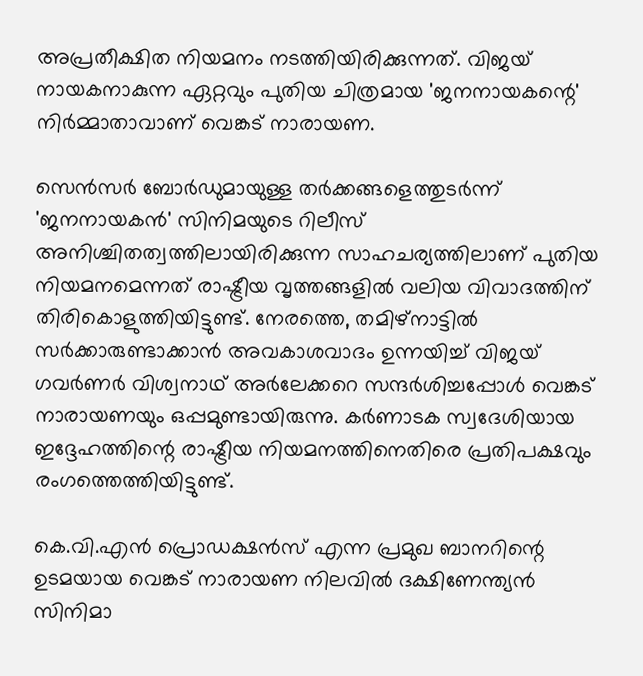അപ്രതീക്ഷിത നിയമനം നടത്തിയിരിക്കുന്നത്. വിജയ് നായകനാകുന്ന ഏറ്റവും പുതിയ ചിത്രമായ 'ജനനായകന്റെ' നിർമ്മാതാവാണ് വെങ്കട് നാരായണ.

സെൻസർ ബോർഡുമായുള്ള തർക്കങ്ങളെത്തുടർന്ന് 'ജനനായകൻ' സിനിമയുടെ റിലീസ് അനിശ്ചിതത്വത്തിലായിരിക്കുന്ന സാഹചര്യത്തിലാണ് പുതിയ നിയമനമെന്നത് രാഷ്ട്രീയ വൃത്തങ്ങളിൽ വലിയ വിവാദത്തിന് തിരികൊളുത്തിയിട്ടുണ്ട്. നേരത്തെ, തമിഴ്‌നാട്ടിൽ സർക്കാരുണ്ടാക്കാൻ അവകാശവാദം ഉന്നയിച്ച് വിജയ് ഗവർണർ വിശ്വനാഥ് അർലേക്കറെ സന്ദർശിച്ചപ്പോൾ വെങ്കട് നാരായണയും ഒപ്പമുണ്ടായിരുന്നു. കർണാടക സ്വദേശിയായ ഇദ്ദേഹത്തിന്റെ രാഷ്ട്രീയ നിയമനത്തിനെതിരെ പ്രതിപക്ഷവും രംഗത്തെത്തിയിട്ടുണ്ട്.

കെ.വി.എൻ പ്രൊഡക്ഷൻസ് എന്ന പ്രമുഖ ബാനറിന്റെ ഉടമയായ വെങ്കട് നാരായണ നിലവിൽ ദക്ഷിണേന്ത്യൻ സിനിമാ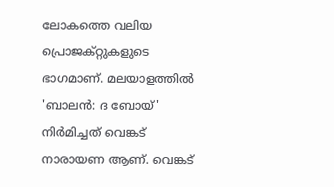ലോകത്തെ വലിയ പ്രൊജക്റ്റുകളുടെ ഭാഗമാണ്. മലയാളത്തില്‍ 'ബാലന്‍: ദ ബോയ്' നിര്‍മിച്ചത് വെങ്കട് നാരായണ ആണ്. വെങ്കട്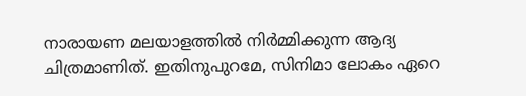നാരായണ മലയാളത്തിൽ നിർമ്മിക്കുന്ന ആദ്യ ചിത്രമാണിത്. ഇതിനുപുറമേ, സിനിമാ ലോകം ഏറെ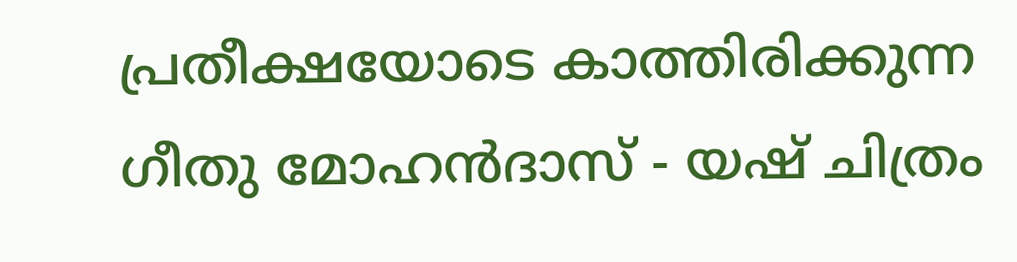പ്രതീക്ഷയോടെ കാത്തിരിക്കുന്ന ഗീതു മോഹൻദാസ് - യഷ് ചിത്രം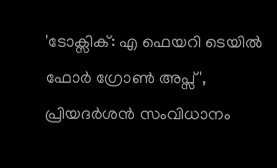'ടോക്സിക്: എ ഫെയറി ടെയിൽ ഫോർ ഗ്രോൺ അപ്സ്', പ്രിയദർശൻ സംവിധാനം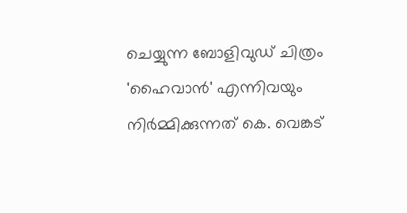ചെയ്യുന്ന ബോളിവുഡ് ചിത്രം 'ഹൈവാൻ' എന്നിവയും നിർമ്മിക്കുന്നത് കെ. വെങ്കട്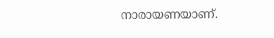നാരായണയാണ്.